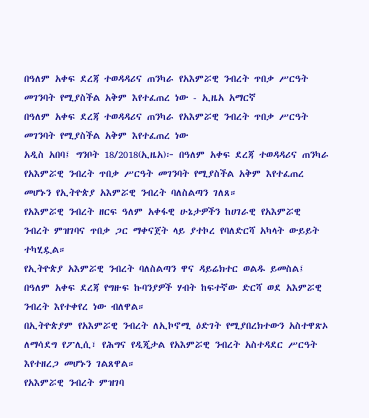በዓለም አቀፍ ደረጃ ተወዳዳሪና ጠንካራ የአእምሯዊ ንብረት ጥበቃ ሥርዓት መገንባት የሚያስችል አቅም እየተፈጠረ ነው - ኢዜአ አማርኛ
በዓለም አቀፍ ደረጃ ተወዳዳሪና ጠንካራ የአእምሯዊ ንብረት ጥበቃ ሥርዓት መገንባት የሚያስችል አቅም እየተፈጠረ ነው
አዲስ አበባ፤ ግንቦት 18/2018(ኢዜአ)፦ በዓለም አቀፍ ደረጃ ተወዳዳሪና ጠንካራ የአእምሯዊ ንብረት ጥበቃ ሥርዓት መገንባት የሚያስችል አቅም እየተፈጠረ መሆኑን የኢትዮጵያ አእምሯዊ ንብረት ባለስልጣን ገለጸ።
የአእምሯዊ ንብረት ዘርፍ ዓለም አቀፋዊ ሁኔታዎችን ከሀገራዊ የአእምሯዊ ንብረት ምዝገባና ጥበቃ ጋር ማቀናጀት ላይ ያተኮረ የባለድርሻ አካላት ውይይት ተካሂዷል።
የኢትዮጵያ አእምሯዊ ንብረት ባለስልጣን ዋና ዳይሬክተር ወልዱ ይመስል፤ በዓለም አቀፍ ደረጃ የግዙፍ ኩባንያዎች ሃብት ከፍተኛው ድርሻ ወደ አእምሯዊ ንብረት እየተቀየረ ነው ብለዋል።
በኢትዮጵያም የአእምሯዊ ንብረት ለኢኮኖሚ ዕድገት የሚያበረክተውን አስተዋጽኦ ለማሳደግ የፖሊሲ፣ የሕግና የዲጂታል የአእምሯዊ ንብረት አስተዳደር ሥርዓት እየተዘረጋ መሆኑን ገልጸዋል።
የአእምሯዊ ንብረት ምዝገባ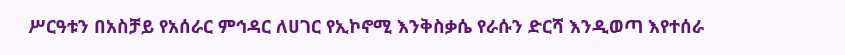ሥርዓቱን በአስቻይ የአሰራር ምኅዳር ለሀገር የኢኮኖሚ እንቅስቃሴ የራሱን ድርሻ እንዲወጣ እየተሰራ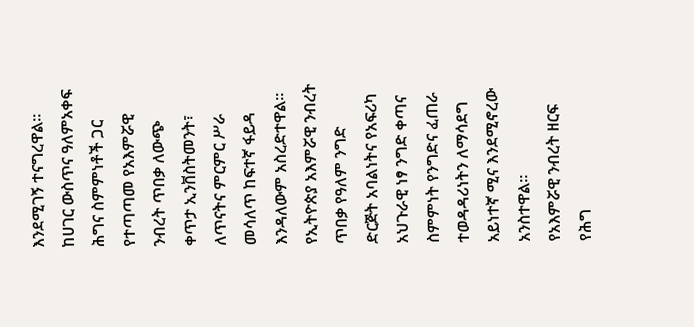እንደሚገኝ ተናግረዋል።
ከሀገር ውስጥና ዓለምአቀፍ ሕግና ስምምነቶች ጋር የተጣጣመ የአእምሯዊ ንብረት ጥበቃ ለውጭ ቀጥታ ኢንቨስትመንት፣ ለጥናትና ምርምር ሥራ መሳለጥ ከፍተኛ ፋይዳ እንዳለውም አስረድተዋል።
የኢትዮጵያ አእምሯዊ ንብረት ጥበቃ የዓለም ንግድ ድርጅት አባልነትና የአፍሪካ አህጉራዊ ነፃ ንግድ ቀጣና ስምምነት የንግድና ፈጠራ ተወዳዳሪነትን ለማሳደግ አይነተኛ ሚና እንደሚኖረው አንስተዋል።
የአእምሯዊ ንብረት ዘርፍ የሕግ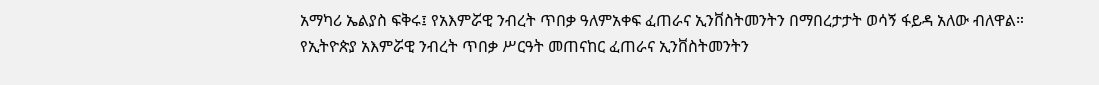አማካሪ ኤልያስ ፍቅሩ፤ የአእምሯዊ ንብረት ጥበቃ ዓለምአቀፍ ፈጠራና ኢንቨስትመንትን በማበረታታት ወሳኝ ፋይዳ አለው ብለዋል።
የኢትዮጵያ አእምሯዊ ንብረት ጥበቃ ሥርዓት መጠናከር ፈጠራና ኢንቨስትመንትን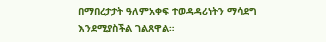በማበረታታት ዓለምአቀፍ ተወዳዳሪነትን ማሳደግ እንደሚያስችል ገልጸዋል።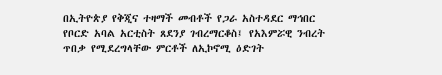በኢትዮጵያ የቅጂና ተዛማች መብቶች የጋራ አስተዳደር ማኅበር የቦርድ አባል አርቲስት ጸደንያ ገብረማርቆስ፤ የአእምሯዊ ንብረት ጥበቃ የሚደረግላቸው ምርቶች ለኢኮኖሚ ዕድገት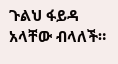ጉልህ ፋይዳ አላቸው ብላለች።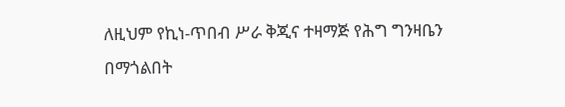ለዚህም የኪነ-ጥበብ ሥራ ቅጂና ተዛማጅ የሕግ ግንዛቤን በማጎልበት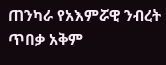ጠንካራ የአእምሯዊ ንብረት ጥበቃ አቅም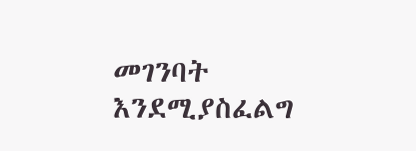መገንባት እንደሚያስፈልግ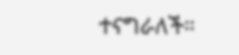ተናግራለች።